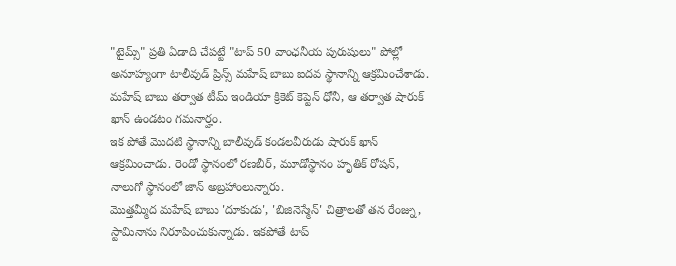"టైమ్స్" ప్రతి ఏడాది చేపట్టే "టాప్ 50 వాంఛనీయ పురుషులు" పోల్లో అనూహ్యంగా టాలీవుడ్ ప్రిన్స్ మహేష్ బాబు ఐదవ స్థానాన్ని ఆక్రమించేశాడు. మహేష్ బాబు తర్వాత టీమ్ ఇండియా క్రికెట్ కెప్టెన్ ధోనీ, ఆ తర్వాత షారుక్ ఖాన్ ఉండటం గమనార్హం.
ఇక పోతే మొదటి స్థానాన్ని బాలీవుడ్ కండలవీరుడు షారుక్ ఖాన్ ఆక్రమించాడు. రెండో స్థానంలో రణబీర్, మూడోస్థానం హృతిక్ రోషన్, నాలుగో స్థానంలో జాన్ అబ్రహాంలున్నారు.
మొత్తమ్మీద మహేష్ బాబు 'దూకుడు', 'బిజినెస్మేన్' చిత్రాలతో తన రేంజ్ను, స్టామినాను నిరూపించుకున్నాడు. ఇకపోతే టాప్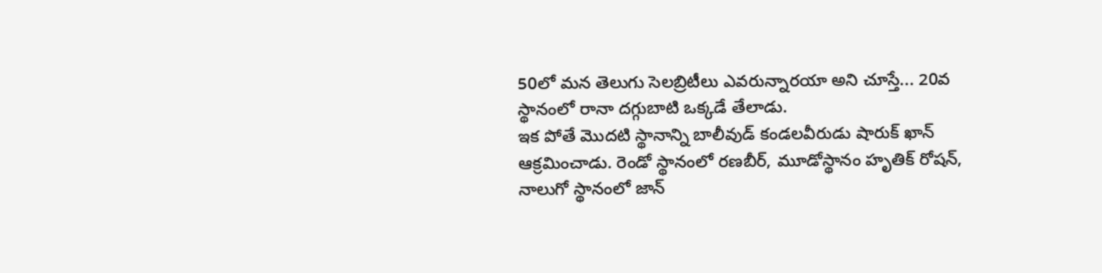50లో మన తెలుగు సెలబ్రిటీలు ఎవరున్నారయా అని చూస్తే... 20వ స్థానంలో రానా దగ్గుబాటి ఒక్కడే తేలాడు.
ఇక పోతే మొదటి స్థానాన్ని బాలీవుడ్ కండలవీరుడు షారుక్ ఖాన్ ఆక్రమించాడు. రెండో స్థానంలో రణబీర్, మూడోస్థానం హృతిక్ రోషన్, నాలుగో స్థానంలో జాన్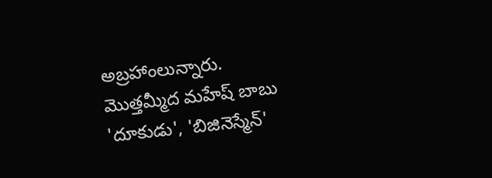అబ్రహాంలున్నారు.
మొత్తమ్మీద మహేష్ బాబు 'దూకుడు', 'బిజినెస్మేన్'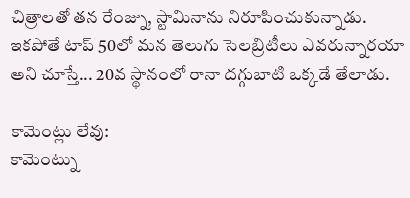చిత్రాలతో తన రేంజ్ను, స్టామినాను నిరూపించుకున్నాడు. ఇకపోతే టాప్ 50లో మన తెలుగు సెలబ్రిటీలు ఎవరున్నారయా అని చూస్తే... 20వ స్థానంలో రానా దగ్గుబాటి ఒక్కడే తేలాడు.

కామెంట్లు లేవు:
కామెంట్ను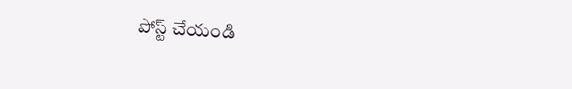పోస్ట్ చేయండి